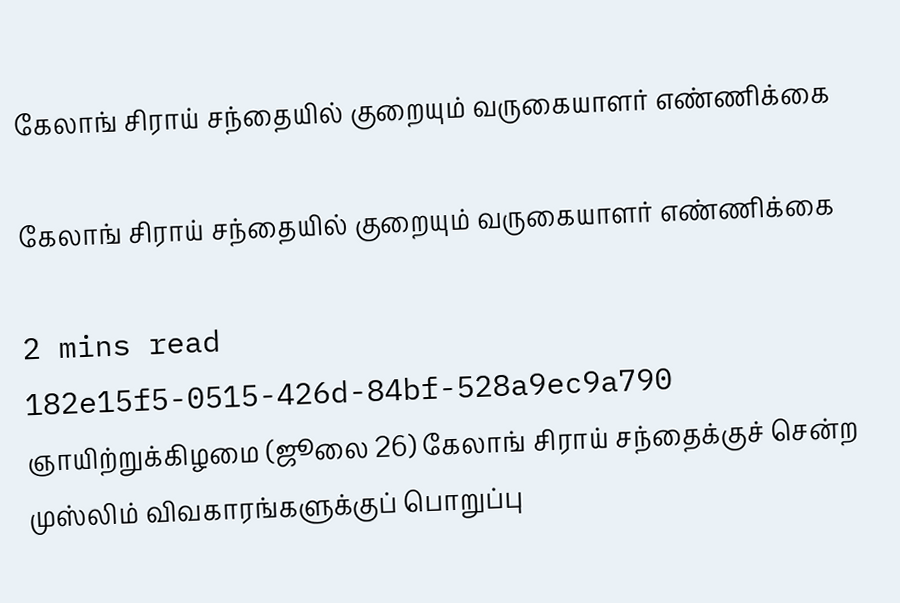கேலாங் சிராய் சந்தையில் குறையும் வருகையாளர் எண்ணிக்கை

கேலாங் சிராய் சந்தையில் குறையும் வருகையாளர் எண்ணிக்கை

2 mins read
182e15f5-0515-426d-84bf-528a9ec9a790
ஞாயிற்றுக்கிழமை (ஜூலை 26) கேலாங் சிராய் சந்தைக்குச் சென்ற முஸ்லிம் விவகாரங்களுக்குப் பொறுப்பு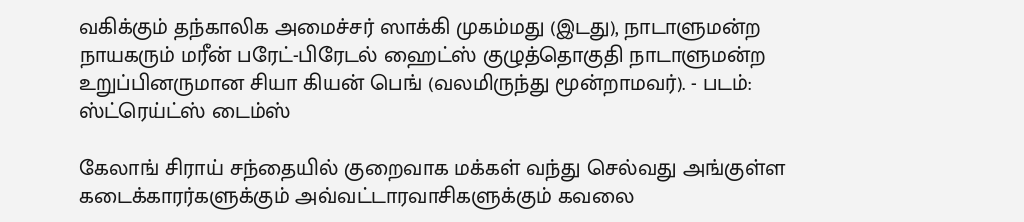வகிக்கும் தந்காலிக அமைச்சர் ஸாக்கி முகம்மது (இடது), நாடாளுமன்ற நாயகரும் மரீன் பரேட்-பிரேடல் ஹைட்ஸ் குழுத்தொகுதி நாடாளுமன்ற உறுப்பினருமான சியா கியன் பெங் (வலமிருந்து மூன்றாமவர்). - படம்: ஸ்ட்ரெய்ட்ஸ் டைம்ஸ்

கேலாங் சிராய் சந்தையில் குறைவாக மக்கள் வந்து செல்வது அங்குள்ள கடைக்காரர்களுக்கும் அவ்வட்டாரவாசிகளுக்கும் கவலை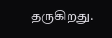தருகிறது.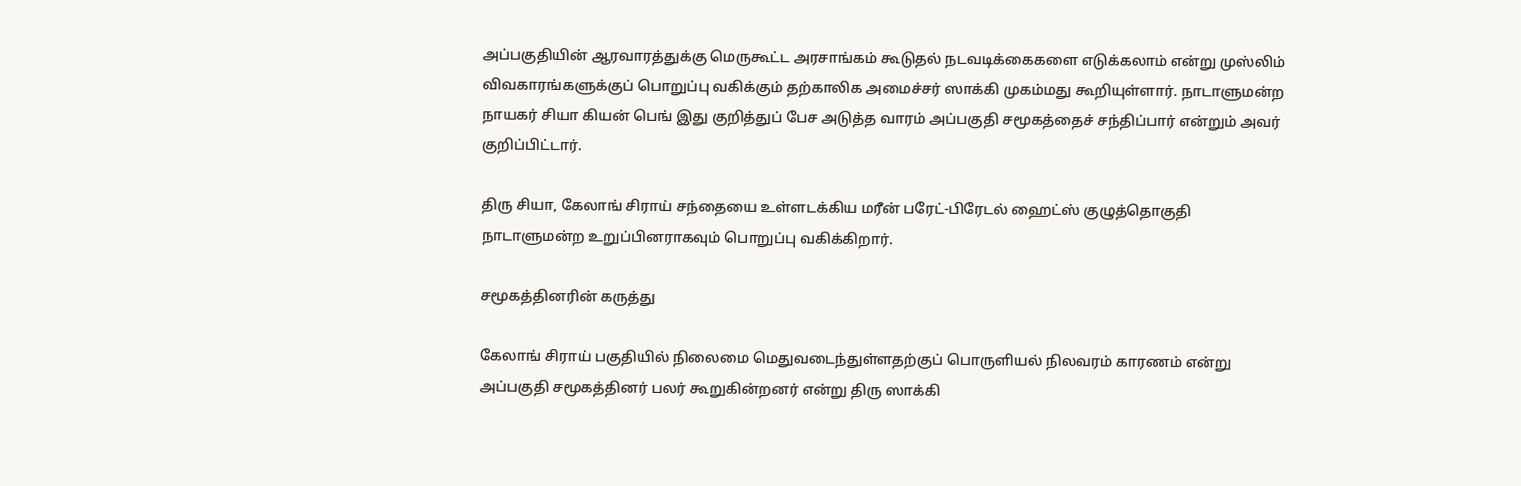அப்பகுதியின் ஆரவாரத்துக்கு மெருகூட்ட அரசாங்கம் கூடுதல் நடவடிக்கைகளை எடுக்கலாம் என்று முஸ்லிம் விவகாரங்களுக்குப் பொறுப்பு வகிக்கும் தற்காலிக அமைச்சர் ஸாக்கி முகம்மது கூறியுள்ளார். நாடாளுமன்ற நாயகர் சியா கியன் பெங் இது குறித்துப் பேச அடுத்த வாரம் அப்பகுதி சமூகத்தைச் சந்திப்பார் என்றும் அவர் குறிப்பிட்டார்.

திரு சியா, கேலாங் சிராய் சந்தையை உள்ளடக்கிய மரீன் பரேட்-பிரேடல் ஹைட்ஸ் குழுத்தொகுதி நாடாளுமன்ற உறுப்பினராகவும் பொறுப்பு வகிக்கிறார்.

சமூகத்தினரின் கருத்து

கேலாங் சிராய் பகுதியில் நிலைமை மெதுவடைந்துள்ளதற்குப் பொருளியல் நிலவரம் காரணம் என்று அப்பகுதி சமூகத்தினர் பலர் கூறுகின்றனர் என்று திரு ஸாக்கி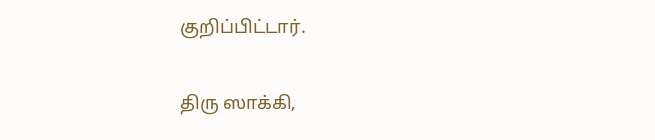குறிப்பிட்டார்.

திரு ஸாக்கி,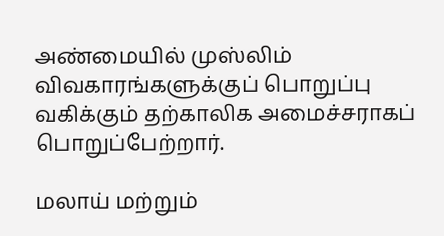அண்மையில் முஸ்லிம் விவகாரங்களுக்குப் பொறுப்பு வகிக்கும் தற்காலிக அமைச்சராகப் பொறுப்பேற்றார்.

மலாய் மற்றும்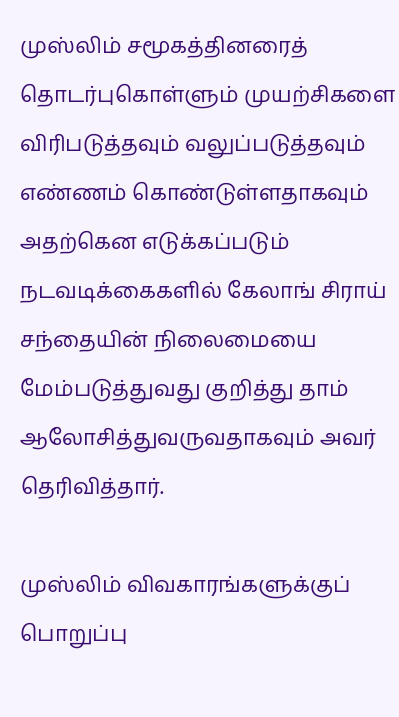முஸ்லிம் சமூகத்தினரைத் தொடர்புகொள்ளும் முயற்சிகளை விரிபடுத்தவும் வலுப்படுத்தவும் எண்ணம் கொண்டுள்ளதாகவும் அதற்கென எடுக்கப்படும் நடவடிக்கைகளில் கேலாங் சிராய் சந்தையின் நிலைமையை மேம்படுத்துவது குறித்து தாம் ஆலோசித்துவருவதாகவும் அவர் தெரிவித்தார்.

முஸ்லிம் விவகாரங்களுக்குப் பொறுப்பு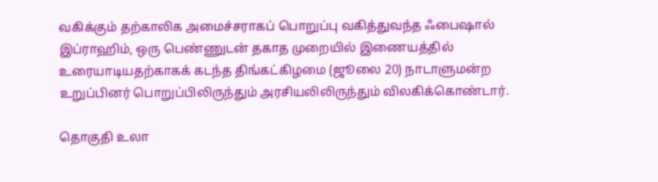வகிக்கும் தற்காலிக அமைச்சராகப் பொறுப்பு வகித்துவந்த ஃபை‌ஷால் இப்ராஹிம், ஒரு பெண்ணுடன் தகாத முறையில் இணையத்தில் உரையாடியதற்காகக் கடந்த திங்கட்கிழமை (ஜூலை 20) நாடாளுமன்ற உறுப்பினர் பொறுப்பிலிருந்தும் அரசியலிலிருந்தும் விலகிக்கொண்டார்.

தொகுதி உலா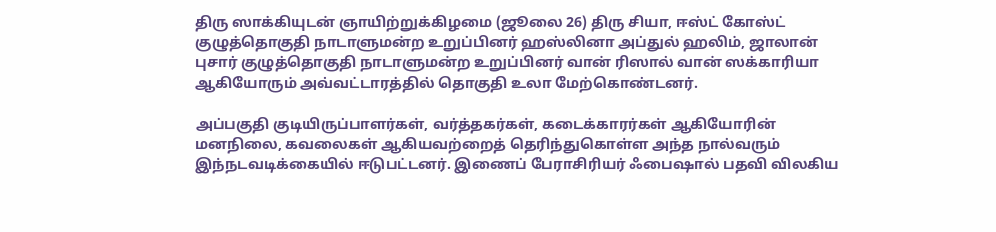திரு ஸாக்கியுடன் ஞாயிற்றுக்கிழமை (ஜூலை 26) திரு சியா, ஈஸ்ட் கோஸ்ட் குழுத்தொகுதி நாடாளுமன்ற உறுப்பினர் ஹஸ்லினா அப்துல் ஹலிம், ஜாலான் புசார் குழுத்தொகுதி நாடாளுமன்ற உறுப்பினர் வான் ரிஸால் வான் ஸக்காரியா ஆகியோரும் அவ்வட்டாரத்தில் தொகுதி உலா மேற்கொண்டனர்.

அப்பகுதி குடியிருப்பாளர்கள், வர்த்தகர்கள், கடைக்காரர்கள் ஆகியோரின் மனநிலை, கவலைகள் ஆகியவற்றைத் தெரிந்துகொள்ள அந்த நால்வரும் இந்நடவடிக்கையில் ஈடுபட்டனர். இணைப் பேராசிரியர் ஃபை‌ஷால் பதவி விலகிய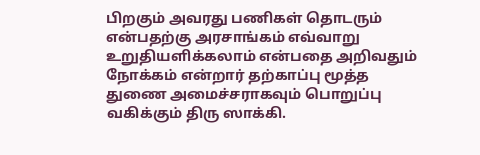பிறகும் அவரது பணிகள் தொடரும் என்பதற்கு அரசாங்கம் எவ்வாறு உறுதியளிக்கலாம் என்பதை அறிவதும் நோக்கம் என்றார் தற்காப்பு மூத்த துணை அமைச்சராகவும் பொறுப்பு வகிக்கும் திரு ஸாக்கி.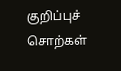குறிப்புச் சொற்கள்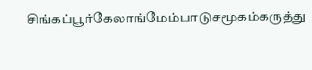சிங்கப்பூர்கேலாங்மேம்பாடுசமூகம்கருத்து